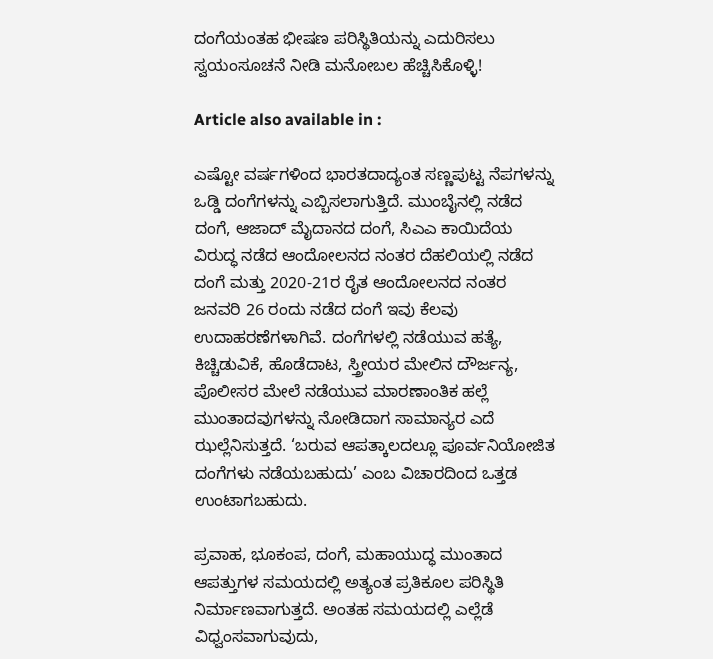ದಂಗೆಯಂತಹ ಭೀಷಣ ಪರಿಸ್ಥಿತಿಯನ್ನು ಎದುರಿಸಲು ಸ್ವಯಂಸೂಚನೆ ನೀಡಿ ಮನೋಬಲ ಹೆಚ್ಚಿಸಿಕೊಳ್ಳಿ!

Article also available in :

ಎಷ್ಟೋ ವರ್ಷಗಳಿಂದ ಭಾರತದಾದ್ಯಂತ ಸಣ್ಣಪುಟ್ಟ ನೆಪಗಳನ್ನು ಒಡ್ಡಿ ದಂಗೆಗಳನ್ನು ಎಬ್ಬಿಸಲಾಗುತ್ತಿದೆ. ಮುಂಬೈನಲ್ಲಿ ನಡೆದ ದಂಗೆ, ಆಜಾದ್ ಮೈದಾನದ ದಂಗೆ, ಸಿಎಎ ಕಾಯಿದೆಯ ವಿರುದ್ಧ ನಡೆದ ಆಂದೋಲನದ ನಂತರ ದೆಹಲಿಯಲ್ಲಿ ನಡೆದ ದಂಗೆ ಮತ್ತು 2020-21ರ ರೈತ ಆಂದೋಲನದ ನಂತರ ಜನವರಿ 26 ರಂದು ನಡೆದ ದಂಗೆ ಇವು ಕೆಲವು ಉದಾಹರಣೆಗಳಾಗಿವೆ. ದಂಗೆಗಳಲ್ಲಿ ನಡೆಯುವ ಹತ್ಯೆ, ಕಿಚ್ಚಿಡುವಿಕೆ, ಹೊಡೆದಾಟ, ಸ್ತ್ರೀಯರ ಮೇಲಿನ ದೌರ್ಜನ್ಯ, ಪೊಲೀಸರ ಮೇಲೆ ನಡೆಯುವ ಮಾರಣಾಂತಿಕ ಹಲ್ಲೆ ಮುಂತಾದವುಗಳನ್ನು ನೋಡಿದಾಗ ಸಾಮಾನ್ಯರ ಎದೆ ಝಲ್ಲೆನಿಸುತ್ತದೆ. ‘ಬರುವ ಆಪತ್ಕಾಲದಲ್ಲೂ ಪೂರ್ವನಿಯೋಜಿತ ದಂಗೆಗಳು ನಡೆಯಬಹುದು’ ಎಂಬ ವಿಚಾರದಿಂದ ಒತ್ತಡ ಉಂಟಾಗಬಹುದು.

ಪ್ರವಾಹ, ಭೂಕಂಪ, ದಂಗೆ, ಮಹಾಯುದ್ಧ ಮುಂತಾದ ಆಪತ್ತುಗಳ ಸಮಯದಲ್ಲಿ ಅತ್ಯಂತ ಪ್ರತಿಕೂಲ ಪರಿಸ್ಥಿತಿ ನಿರ್ಮಾಣವಾಗುತ್ತದೆ. ಅಂತಹ ಸಮಯದಲ್ಲಿ ಎಲ್ಲೆಡೆ ವಿಧ್ವಂಸವಾಗುವುದು,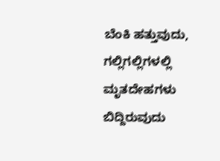ಬೆಂಕಿ ಹತ್ತುವುದು, ಗಲ್ಲಿಗಲ್ಲಿಗಳಲ್ಲಿ ಮೃತದೇಹಗಳು ಬಿದ್ದಿರುವುದು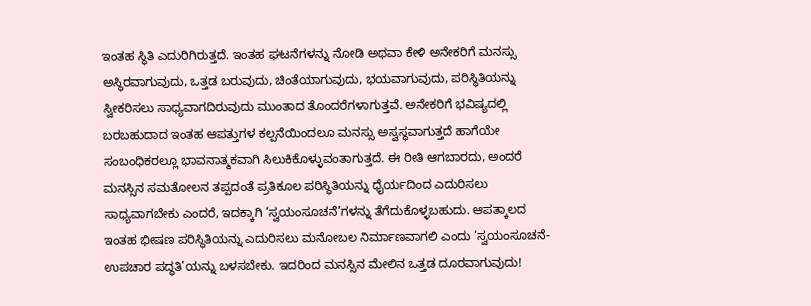ಇಂತಹ ಸ್ಥಿತಿ ಎದುರಿಗಿರುತ್ತದೆ. ಇಂತಹ ಘಟನೆಗಳನ್ನು ನೋಡಿ ಅಥವಾ ಕೇಳಿ ಅನೇಕರಿಗೆ ಮನಸ್ಸು ಅಸ್ಥಿರವಾಗುವುದು, ಒತ್ತಡ ಬರುವುದು, ಚಿಂತೆಯಾಗುವುದು, ಭಯವಾಗುವುದು, ಪರಿಸ್ಥಿತಿಯನ್ನು ಸ್ವೀಕರಿಸಲು ಸಾಧ್ಯವಾಗದಿರುವುದು ಮುಂತಾದ ತೊಂದರೆಗಳಾಗುತ್ತವೆ. ಅನೇಕರಿಗೆ ಭವಿಷ್ಯದಲ್ಲಿ ಬರಬಹುದಾದ ಇಂತಹ ಆಪತ್ತುಗಳ ಕಲ್ಪನೆಯಿಂದಲೂ ಮನಸ್ಸು ಅಸ್ವಸ್ಥವಾಗುತ್ತದೆ ಹಾಗೆಯೇ ಸಂಬಂಧಿಕರಲ್ಲೂ ಭಾವನಾತ್ಮಕವಾಗಿ ಸಿಲುಕಿಕೊಳ್ಳುವಂತಾಗುತ್ತದೆ. ಈ ರೀತಿ ಆಗಬಾರದು, ಅಂದರೆ ಮನಸ್ಸಿನ ಸಮತೋಲನ ತಪ್ಪದಂತೆ ಪ್ರತಿಕೂಲ ಪರಿಸ್ಥಿತಿಯನ್ನು ಧೈರ್ಯದಿಂದ ಎದುರಿಸಲು ಸಾಧ್ಯವಾಗಬೇಕು ಎಂದರೆ, ಇದಕ್ಕಾಗಿ ‘ಸ್ವಯಂಸೂಚನೆ’ಗಳನ್ನು ತೆಗೆದುಕೊಳ್ಳಬಹುದು. ಆಪತ್ಕಾಲದ ಇಂತಹ ಭೀಷಣ ಪರಿಸ್ಥಿತಿಯನ್ನು ಎದುರಿಸಲು ಮನೋಬಲ ನಿರ್ಮಾಣವಾಗಲಿ ಎಂದು ‘ಸ್ವಯಂಸೂಚನೆ-ಉಪಚಾರ ಪದ್ಧತಿ’ಯನ್ನು ಬಳಸಬೇಕು. ಇದರಿಂದ ಮನಸ್ಸಿನ ಮೇಲಿನ ಒತ್ತಡ ದೂರವಾಗುವುದು!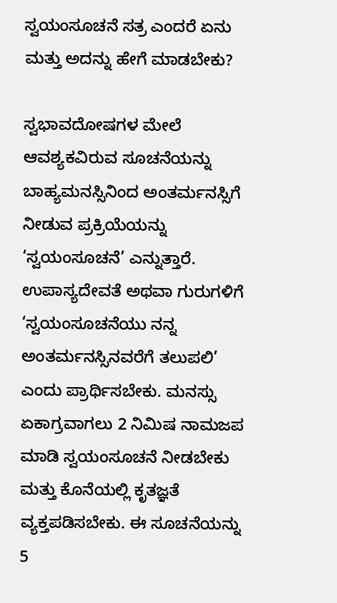ಸ್ವಯಂಸೂಚನೆ ಸತ್ರ ಎಂದರೆ ಏನು ಮತ್ತು ಅದನ್ನು ಹೇಗೆ ಮಾಡಬೇಕು?

ಸ್ವಭಾವದೋಷಗಳ ಮೇಲೆ ಆವಶ್ಯಕವಿರುವ ಸೂಚನೆಯನ್ನು ಬಾಹ್ಯಮನಸ್ಸಿನಿಂದ ಅಂತರ್ಮನಸ್ಸಿಗೆ ನೀಡುವ ಪ್ರಕ್ರಿಯೆಯನ್ನು ‘ಸ್ವಯಂಸೂಚನೆ’ ಎನ್ನುತ್ತಾರೆ. ಉಪಾಸ್ಯದೇವತೆ ಅಥವಾ ಗುರುಗಳಿಗೆ ‘ಸ್ವಯಂಸೂಚನೆಯು ನನ್ನ ಅಂತರ್ಮನಸ್ಸಿನವರೆಗೆ ತಲುಪಲಿ’ ಎಂದು ಪ್ರಾರ್ಥಿಸಬೇಕು. ಮನಸ್ಸು ಏಕಾಗ್ರವಾಗಲು 2 ನಿಮಿಷ ನಾಮಜಪ ಮಾಡಿ ಸ್ವಯಂಸೂಚನೆ ನೀಡಬೇಕು ಮತ್ತು ಕೊನೆಯಲ್ಲಿ ಕೃತಜ್ಞತೆ ವ್ಯಕ್ತಪಡಿಸಬೇಕು. ಈ ಸೂಚನೆಯನ್ನು 5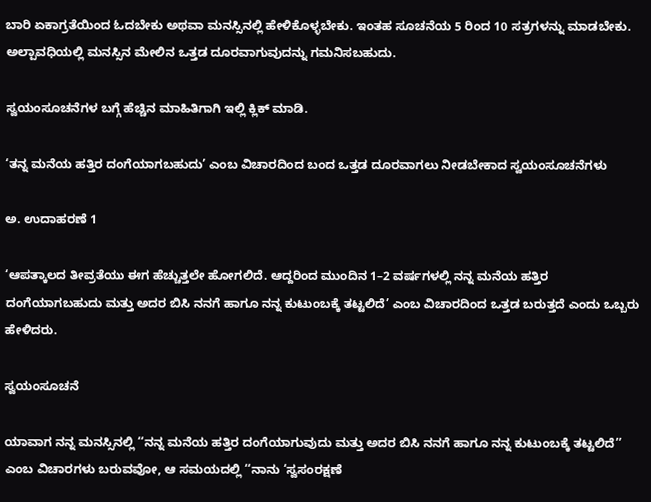ಬಾರಿ ಏಕಾಗ್ರತೆಯಿಂದ ಓದಬೇಕು ಅಥವಾ ಮನಸ್ಸಿನಲ್ಲಿ ಹೇಳಿಕೊಳ್ಳಬೇಕು. ಇಂತಹ ಸೂಚನೆಯ 5 ರಿಂದ 10 ಸತ್ರಗಳನ್ನು ಮಾಡಬೇಕು. ಅಲ್ಪಾವಧಿಯಲ್ಲಿ ಮನಸ್ಸಿನ ಮೇಲಿನ ಒತ್ತಡ ದೂರವಾಗುವುದನ್ನು ಗಮನಿಸಬಹುದು.

ಸ್ವಯಂಸೂಚನೆಗಳ ಬಗ್ಗೆ ಹೆಚ್ಚಿನ ಮಾಹಿತಿಗಾಗಿ ಇಲ್ಲಿ ಕ್ಲಿಕ್ ಮಾಡಿ.

‘ತನ್ನ ಮನೆಯ ಹತ್ತಿರ ದಂಗೆಯಾಗಬಹುದು’ ಎಂಬ ವಿಚಾರದಿಂದ ಬಂದ ಒತ್ತಡ ದೂರವಾಗಲು ನೀಡಬೇಕಾದ ಸ್ವಯಂಸೂಚನೆಗಳು

ಅ. ಉದಾಹರಣೆ 1

‘ಆಪತ್ಕಾಲದ ತೀವ್ರತೆಯು ಈಗ ಹೆಚ್ಚುತ್ತಲೇ ಹೋಗಲಿದೆ. ಆದ್ದರಿಂದ ಮುಂದಿನ 1–2 ವರ್ಷಗಳಲ್ಲಿ ನನ್ನ ಮನೆಯ ಹತ್ತಿರ ದಂಗೆಯಾಗಬಹುದು ಮತ್ತು ಅದರ ಬಿಸಿ ನನಗೆ ಹಾಗೂ ನನ್ನ ಕುಟುಂಬಕ್ಕೆ ತಟ್ಟಲಿದೆ’ ಎಂಬ ವಿಚಾರದಿಂದ ಒತ್ತಡ ಬರುತ್ತದೆ ಎಂದು ಒಬ್ಬರು ಹೇಳಿದರು.

ಸ್ವಯಂಸೂಚನೆ

ಯಾವಾಗ ನನ್ನ ಮನಸ್ಸಿನಲ್ಲಿ ‘‘ನನ್ನ ಮನೆಯ ಹತ್ತಿರ ದಂಗೆಯಾಗುವುದು ಮತ್ತು ಅದರ ಬಿಸಿ ನನಗೆ ಹಾಗೂ ನನ್ನ ಕುಟುಂಬಕ್ಕೆ ತಟ್ಟಲಿದೆ’’ ಎಂಬ ವಿಚಾರಗಳು ಬರುವವೋ, ಆ ಸಮಯದಲ್ಲಿ ‘‘ನಾನು ‘ಸ್ವಸಂರಕ್ಷಣೆ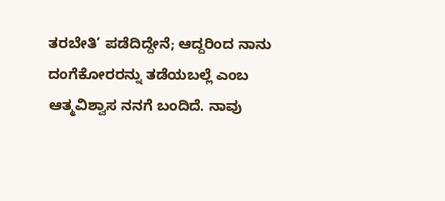ತರಬೇತಿ’ ಪಡೆದಿದ್ದೇನೆ; ಆದ್ದರಿಂದ ನಾನು ದಂಗೆಕೋರರನ್ನು ತಡೆಯಬಲ್ಲೆ ಎಂಬ ಆತ್ಮವಿಶ್ವಾಸ ನನಗೆ ಬಂದಿದೆ. ನಾವು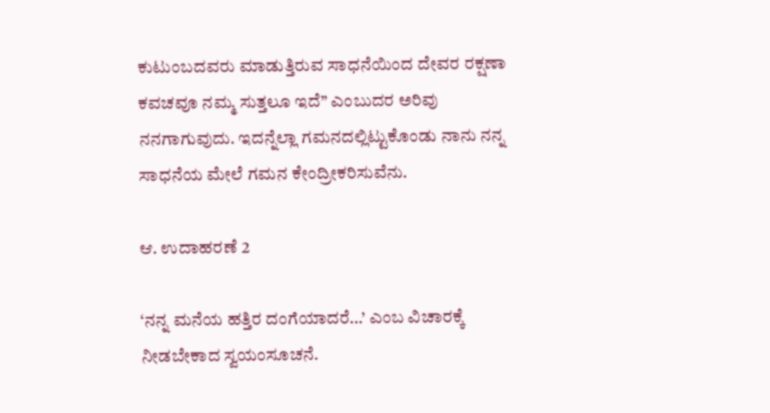ಕುಟುಂಬದವರು ಮಾಡುತ್ತಿರುವ ಸಾಧನೆಯಿಂದ ದೇವರ ರಕ್ಷಣಾ ಕವಚವೂ ನಮ್ಮ ಸುತ್ತಲೂ ಇದೆ’’ ಎಂಬುದರ ಅರಿವು ನನಗಾಗುವುದು. ಇದನ್ನೆಲ್ಲಾ ಗಮನದಲ್ಲಿಟ್ಟುಕೊಂಡು ನಾನು ನನ್ನ ಸಾಧನೆಯ ಮೇಲೆ ಗಮನ ಕೇಂದ್ರೀಕರಿಸುವೆನು.

ಆ. ಉದಾಹರಣೆ 2

‘ನನ್ನ ಮನೆಯ ಹತ್ತಿರ ದಂಗೆಯಾದರೆ…’ ಎಂಬ ವಿಚಾರಕ್ಕೆ ನೀಡಬೇಕಾದ ಸ್ವಯಂಸೂಚನೆ.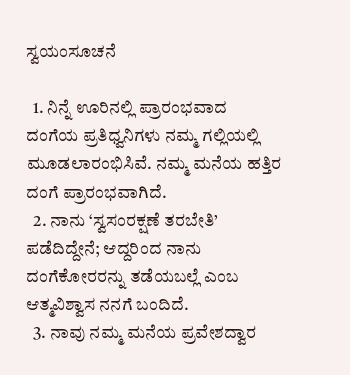ಸ್ವಯಂಸೂಚನೆ

  1. ನಿನ್ನೆ ಊರಿನಲ್ಲಿ ಪ್ರಾರಂಭವಾದ ದಂಗೆಯ ಪ್ರತಿಧ್ವನಿಗಳು ನಮ್ಮ ಗಲ್ಲಿಯಲ್ಲಿ ಮೂಡಲಾರಂಭಿಸಿವೆ. ನಮ್ಮ ಮನೆಯ ಹತ್ತಿರ ದಂಗೆ ಪ್ರಾರಂಭವಾಗಿದೆ.
  2. ನಾನು ‘ಸ್ವಸಂರಕ್ಷಣೆ ತರಬೇತಿ’ ಪಡೆದಿದ್ದೇನೆ; ಆದ್ದರಿಂದ ನಾನು ದಂಗೆಕೋರರನ್ನು ತಡೆಯಬಲ್ಲೆ ಎಂಬ ಆತ್ಮವಿಶ್ವಾಸ ನನಗೆ ಬಂದಿದೆ.
  3. ನಾವು ನಮ್ಮ ಮನೆಯ ಪ್ರವೇಶದ್ವಾರ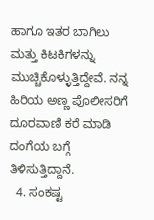ಹಾಗೂ ಇತರ ಬಾಗಿಲು ಮತ್ತು ಕಿಟಕಿಗಳನ್ನು ಮುಚ್ಚಿಕೊಳ್ಳುತ್ತಿದ್ದೇವೆ. ನನ್ನ ಹಿರಿಯ ಅಣ್ಣ ಪೊಲೀಸರಿಗೆ ದೂರವಾಣಿ ಕರೆ ಮಾಡಿ ದಂಗೆಯ ಬಗ್ಗೆ ತಿಳಿಸುತ್ತಿದ್ದಾನೆ.
  4. ಸಂಕಷ್ಟ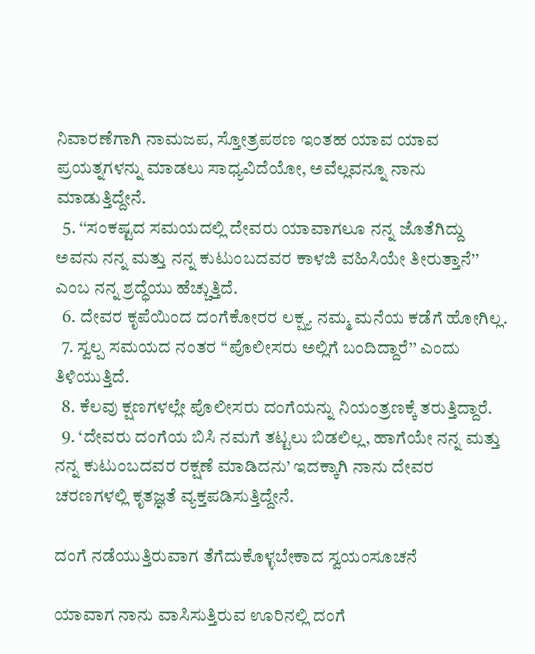ನಿವಾರಣೆಗಾಗಿ ನಾಮಜಪ, ಸ್ತೋತ್ರಪಠಣ ಇಂತಹ ಯಾವ ಯಾವ ಪ್ರಯತ್ನಗಳನ್ನು ಮಾಡಲು ಸಾಧ್ಯವಿದೆಯೋ, ಅವೆಲ್ಲವನ್ನೂ ನಾನು ಮಾಡುತ್ತಿದ್ದೇನೆ.
  5. ‘‘ಸಂಕಷ್ಟದ ಸಮಯದಲ್ಲಿ ದೇವರು ಯಾವಾಗಲೂ ನನ್ನ ಜೊತೆಗಿದ್ದು ಅವನು ನನ್ನ ಮತ್ತು ನನ್ನ ಕುಟುಂಬದವರ ಕಾಳಜಿ ವಹಿಸಿಯೇ ತೀರುತ್ತಾನೆ’’ ಎಂಬ ನನ್ನ ಶ್ರದ್ಧೆಯು ಹೆಚ್ಚುತ್ತಿದೆ.
  6. ದೇವರ ಕೃಪೆಯಿಂದ ದಂಗೆಕೋರರ ಲಕ್ಷ್ಯ ನಮ್ಮ ಮನೆಯ ಕಡೆಗೆ ಹೋಗಿಲ್ಲ.
  7. ಸ್ವಲ್ಪ ಸಮಯದ ನಂತರ ‘‘ಪೊಲೀಸರು ಅಲ್ಲಿಗೆ ಬಂದಿದ್ದಾರೆ’’ ಎಂದು ತಿಳಿಯುತ್ತಿದೆ.
  8. ಕೆಲವು ಕ್ಷಣಗಳಲ್ಲೇ ಪೊಲೀಸರು ದಂಗೆಯನ್ನು ನಿಯಂತ್ರಣಕ್ಕೆ ತರುತ್ತಿದ್ದಾರೆ.
  9. ‘ದೇವರು ದಂಗೆಯ ಬಿಸಿ ನಮಗೆ ತಟ್ಟಲು ಬಿಡಲಿಲ್ಲ, ಹಾಗೆಯೇ ನನ್ನ ಮತ್ತು ನನ್ನ ಕುಟುಂಬದವರ ರಕ್ಷಣೆ ಮಾಡಿದನು’ ಇದಕ್ಕಾಗಿ ನಾನು ದೇವರ ಚರಣಗಳಲ್ಲಿ ಕೃತಜ್ಞತೆ ವ್ಯಕ್ತಪಡಿಸುತ್ತಿದ್ದೇನೆ.

ದಂಗೆ ನಡೆಯುತ್ತಿರುವಾಗ ತೆಗೆದುಕೊಳ್ಳಬೇಕಾದ ಸ್ವಯಂಸೂಚನೆ

ಯಾವಾಗ ನಾನು ವಾಸಿಸುತ್ತಿರುವ ಊರಿನಲ್ಲಿ ದಂಗೆ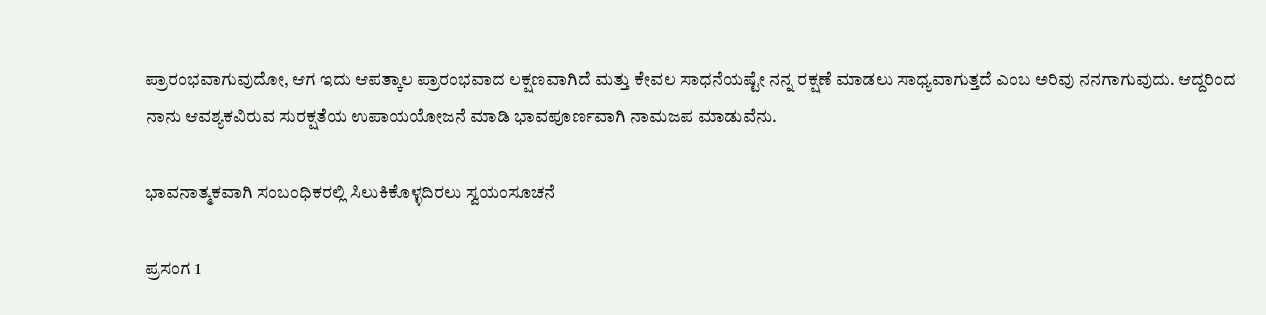ಪ್ರಾರಂಭವಾಗುವುದೋ, ಆಗ ಇದು ಆಪತ್ಕಾಲ ಪ್ರಾರಂಭವಾದ ಲಕ್ಷಣವಾಗಿದೆ ಮತ್ತು ಕೇವಲ ಸಾಧನೆಯಷ್ಟೇ ನನ್ನ ರಕ್ಷಣೆ ಮಾಡಲು ಸಾಧ್ಯವಾಗುತ್ತದೆ ಎಂಬ ಅರಿವು ನನಗಾಗುವುದು. ಆದ್ದರಿಂದ ನಾನು ಆವಶ್ಯಕವಿರುವ ಸುರಕ್ಷತೆಯ ಉಪಾಯಯೋಜನೆ ಮಾಡಿ ಭಾವಪೂರ್ಣವಾಗಿ ನಾಮಜಪ ಮಾಡುವೆನು.

ಭಾವನಾತ್ಮಕವಾಗಿ ಸಂಬಂಧಿಕರಲ್ಲಿ ಸಿಲುಕಿಕೊಳ್ಳದಿರಲು ಸ್ವಯಂಸೂಚನೆ

ಪ್ರಸಂಗ 1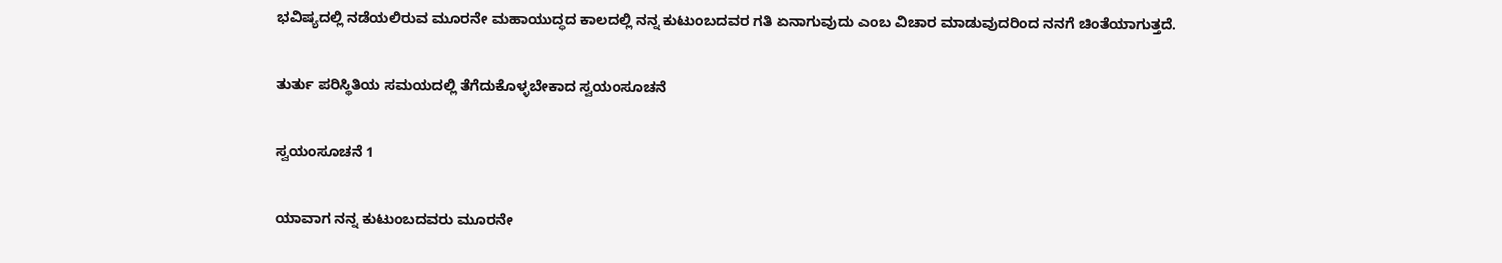ಭವಿಷ್ಯದಲ್ಲಿ ನಡೆಯಲಿರುವ ಮೂರನೇ ಮಹಾಯುದ್ಧದ ಕಾಲದಲ್ಲಿ ನನ್ನ ಕುಟುಂಬದವರ ಗತಿ ಏನಾಗುವುದು ಎಂಬ ವಿಚಾರ ಮಾಡುವುದರಿಂದ ನನಗೆ ಚಿಂತೆಯಾಗುತ್ತದೆ.

ತುರ್ತು ಪರಿಸ್ಥಿತಿಯ ಸಮಯದಲ್ಲಿ ತೆಗೆದುಕೊಳ್ಳಬೇಕಾದ ಸ್ವಯಂಸೂಚನೆ

ಸ್ವಯಂಸೂಚನೆ 1

ಯಾವಾಗ ನನ್ನ ಕುಟುಂಬದವರು ಮೂರನೇ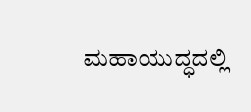ಮಹಾಯುದ್ಧದಲ್ಲಿ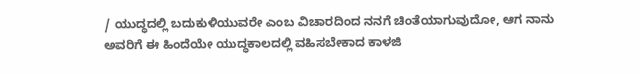/ ಯುದ್ಧದಲ್ಲಿ ಬದುಕುಳಿಯುವರೇ ಎಂಬ ವಿಚಾರದಿಂದ ನನಗೆ ಚಿಂತೆಯಾಗುವುದೋ, ಆಗ ನಾನು ಅವರಿಗೆ ಈ ಹಿಂದೆಯೇ ಯುದ್ಧಕಾಲದಲ್ಲಿ ವಹಿಸಬೇಕಾದ ಕಾಳಜಿ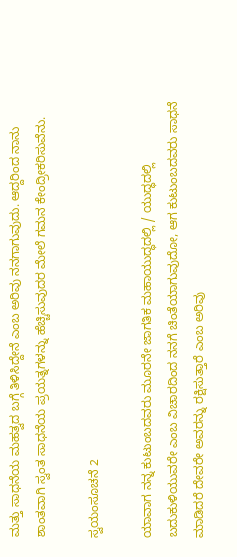ಮತ್ತು ಸಾಧನೆಯ ಮಹತ್ವದ ಬಗ್ಗೆ ತಿಳಿಸಿದ್ದೇನೆ ಎಂಬ ಅರಿವು ನನಗಾಗುವುದು. ಆದ್ದರಿಂದ ನಾನು ಶಾಂತವಾಗಿ ಸ್ವಂತ ಸಾಧನೆಯ ಪ್ರಯತ್ನಗಳನ್ನು ಹೆಚ್ಚಿಸುವುದರ ಮೇಲೆ ಗಮನ ಕೇಂದ್ರೀಕರಿಸುವೆನು.

ಸ್ವಯಂಸೂಚನೆ 2

ಯಾವಾಗ ನನ್ನ ಕುಟುಂಬದವರು ಮೂರನೇ ಜಾಗತಿಕ ಮಹಾಯುದ್ಧದಲ್ಲಿ / ಯುದ್ಧದಲ್ಲಿ ಬದುಕುಳಿಯುವರೇ ಎಂಬ ವಿಚಾರದಿಂದ ನನಗೆ ಚಿಂತೆಯಾಗುವುದೋ, ಆಗ ಕುಟುಂಬದವರು ಸಾಧನೆ ಮಾಡಿದರೆ ದೇವರೇ ಅವರನ್ನು ರಕ್ಷಿಸುತ್ತಾರೆ ಎಂಬ ಅರಿವು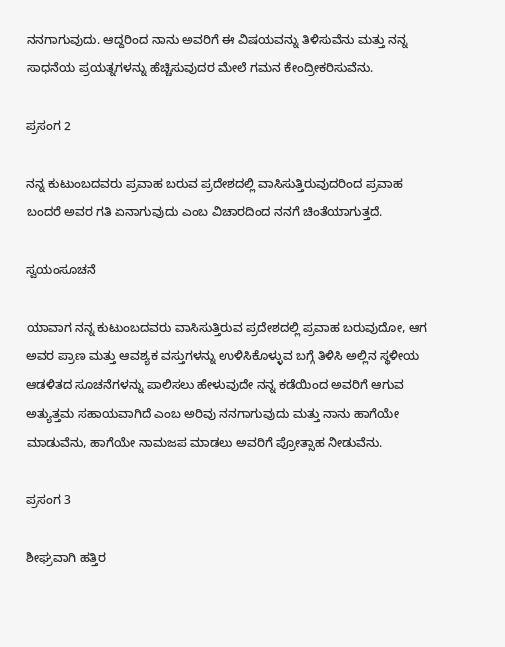ನನಗಾಗುವುದು. ಆದ್ದರಿಂದ ನಾನು ಅವರಿಗೆ ಈ ವಿಷಯವನ್ನು ತಿಳಿಸುವೆನು ಮತ್ತು ನನ್ನ ಸಾಧನೆಯ ಪ್ರಯತ್ನಗಳನ್ನು ಹೆಚ್ಚಿಸುವುದರ ಮೇಲೆ ಗಮನ ಕೇಂದ್ರೀಕರಿಸುವೆನು.

ಪ್ರಸಂಗ 2

ನನ್ನ ಕುಟುಂಬದವರು ಪ್ರವಾಹ ಬರುವ ಪ್ರದೇಶದಲ್ಲಿ ವಾಸಿಸುತ್ತಿರುವುದರಿಂದ ಪ್ರವಾಹ ಬಂದರೆ ಅವರ ಗತಿ ಏನಾಗುವುದು ಎಂಬ ವಿಚಾರದಿಂದ ನನಗೆ ಚಿಂತೆಯಾಗುತ್ತದೆ.

ಸ್ವಯಂಸೂಚನೆ

ಯಾವಾಗ ನನ್ನ ಕುಟುಂಬದವರು ವಾಸಿಸುತ್ತಿರುವ ಪ್ರದೇಶದಲ್ಲಿ ಪ್ರವಾಹ ಬರುವುದೋ, ಆಗ ಅವರ ಪ್ರಾಣ ಮತ್ತು ಆವಶ್ಯಕ ವಸ್ತುಗಳನ್ನು ಉಳಿಸಿಕೊಳ್ಳುವ ಬಗ್ಗೆ ತಿಳಿಸಿ ಅಲ್ಲಿನ ಸ್ಥಳೀಯ ಆಡಳಿತದ ಸೂಚನೆಗಳನ್ನು ಪಾಲಿಸಲು ಹೇಳುವುದೇ ನನ್ನ ಕಡೆಯಿಂದ ಅವರಿಗೆ ಆಗುವ ಅತ್ಯುತ್ತಮ ಸಹಾಯವಾಗಿದೆ ಎಂಬ ಅರಿವು ನನಗಾಗುವುದು ಮತ್ತು ನಾನು ಹಾಗೆಯೇ ಮಾಡುವೆನು, ಹಾಗೆಯೇ ನಾಮಜಪ ಮಾಡಲು ಅವರಿಗೆ ಪ್ರೋತ್ಸಾಹ ನೀಡುವೆನು.

ಪ್ರಸಂಗ 3

ಶೀಘ್ರವಾಗಿ ಹತ್ತಿರ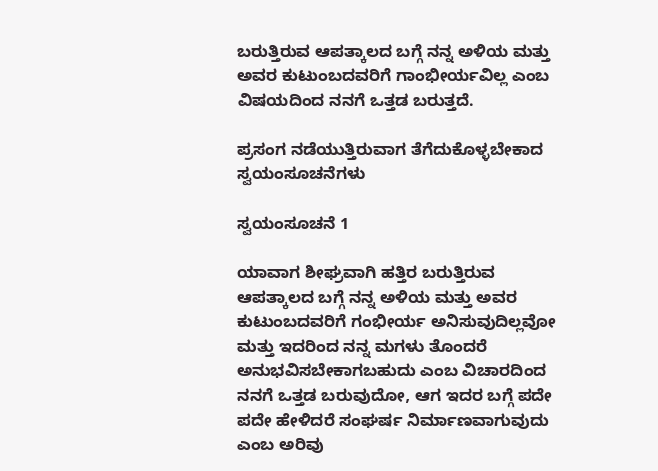ಬರುತ್ತಿರುವ ಆಪತ್ಕಾಲದ ಬಗ್ಗೆ ನನ್ನ ಅಳಿಯ ಮತ್ತು ಅವರ ಕುಟುಂಬದವರಿಗೆ ಗಾಂಭೀರ್ಯವಿಲ್ಲ ಎಂಬ ವಿಷಯದಿಂದ ನನಗೆ ಒತ್ತಡ ಬರುತ್ತದೆ.

ಪ್ರಸಂಗ ನಡೆಯುತ್ತಿರುವಾಗ ತೆಗೆದುಕೊಳ್ಳಬೇಕಾದ ಸ್ವಯಂಸೂಚನೆಗಳು

ಸ್ವಯಂಸೂಚನೆ 1

ಯಾವಾಗ ಶೀಘ್ರವಾಗಿ ಹತ್ತಿರ ಬರುತ್ತಿರುವ ಆಪತ್ಕಾಲದ ಬಗ್ಗೆ ನನ್ನ ಅಳಿಯ ಮತ್ತು ಅವರ ಕುಟುಂಬದವರಿಗೆ ಗಂಭೀರ್ಯ ಅನಿಸುವುದಿಲ್ಲವೋ ಮತ್ತು ಇದರಿಂದ ನನ್ನ ಮಗಳು ತೊಂದರೆ ಅನುಭವಿಸಬೇಕಾಗಬಹುದು ಎಂಬ ವಿಚಾರದಿಂದ ನನಗೆ ಒತ್ತಡ ಬರುವುದೋ, ಆಗ ಇದರ ಬಗ್ಗೆ ಪದೇ ಪದೇ ಹೇಳಿದರೆ ಸಂಘರ್ಷ ನಿರ್ಮಾಣವಾಗುವುದು ಎಂಬ ಅರಿವು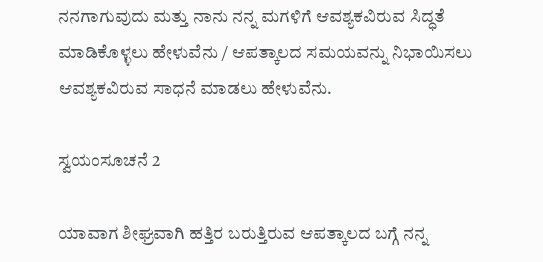ನನಗಾಗುವುದು ಮತ್ತು ನಾನು ನನ್ನ ಮಗಳಿಗೆ ಆವಶ್ಯಕವಿರುವ ಸಿದ್ಧತೆ ಮಾಡಿಕೊಳ್ಳಲು ಹೇಳುವೆನು / ಆಪತ್ಕಾಲದ ಸಮಯವನ್ನು ನಿಭಾಯಿಸಲು ಆವಶ್ಯಕವಿರುವ ಸಾಧನೆ ಮಾಡಲು ಹೇಳುವೆನು.

ಸ್ವಯಂಸೂಚನೆ 2

ಯಾವಾಗ ಶೀಘ್ರವಾಗಿ ಹತ್ತಿರ ಬರುತ್ತಿರುವ ಆಪತ್ಕಾಲದ ಬಗ್ಗೆ ನನ್ನ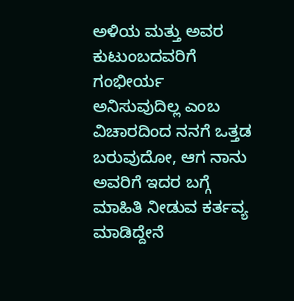ಅಳಿಯ ಮತ್ತು ಅವರ ಕುಟುಂಬದವರಿಗೆ ಗಂಭೀರ್ಯ ಅನಿಸುವುದಿಲ್ಲ ಎಂಬ ವಿಚಾರದಿಂದ ನನಗೆ ಒತ್ತಡ ಬರುವುದೋ, ಆಗ ನಾನು ಅವರಿಗೆ ಇದರ ಬಗ್ಗೆ ಮಾಹಿತಿ ನೀಡುವ ಕರ್ತವ್ಯ ಮಾಡಿದ್ದೇನೆ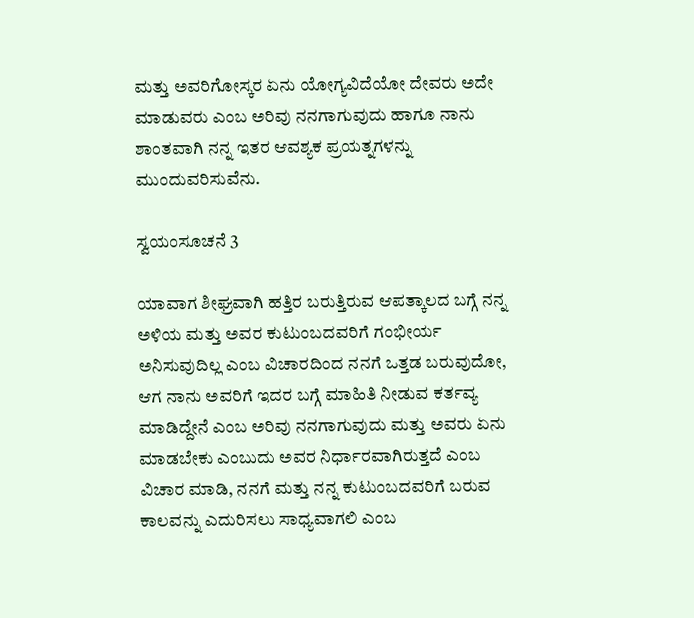ಮತ್ತು ಅವರಿಗೋಸ್ಕರ ಏನು ಯೋಗ್ಯವಿದೆಯೋ ದೇವರು ಅದೇ ಮಾಡುವರು ಎಂಬ ಅರಿವು ನನಗಾಗುವುದು ಹಾಗೂ ನಾನು ಶಾಂತವಾಗಿ ನನ್ನ ಇತರ ಆವಶ್ಯಕ ಪ್ರಯತ್ನಗಳನ್ನು ಮುಂದುವರಿಸುವೆನು.

ಸ್ವಯಂಸೂಚನೆ 3

ಯಾವಾಗ ಶೀಘ್ರವಾಗಿ ಹತ್ತಿರ ಬರುತ್ತಿರುವ ಆಪತ್ಕಾಲದ ಬಗ್ಗೆ ನನ್ನ ಅಳಿಯ ಮತ್ತು ಅವರ ಕುಟುಂಬದವರಿಗೆ ಗಂಭೀರ್ಯ ಅನಿಸುವುದಿಲ್ಲ ಎಂಬ ವಿಚಾರದಿಂದ ನನಗೆ ಒತ್ತಡ ಬರುವುದೋ, ಆಗ ನಾನು ಅವರಿಗೆ ಇದರ ಬಗ್ಗೆ ಮಾಹಿತಿ ನೀಡುವ ಕರ್ತವ್ಯ ಮಾಡಿದ್ದೇನೆ ಎಂಬ ಅರಿವು ನನಗಾಗುವುದು ಮತ್ತು ಅವರು ಏನು ಮಾಡಬೇಕು ಎಂಬುದು ಅವರ ನಿರ್ಧಾರವಾಗಿರುತ್ತದೆ ಎಂಬ ವಿಚಾರ ಮಾಡಿ, ನನಗೆ ಮತ್ತು ನನ್ನ ಕುಟುಂಬದವರಿಗೆ ಬರುವ ಕಾಲವನ್ನು ಎದುರಿಸಲು ಸಾಧ್ಯವಾಗಲಿ ಎಂಬ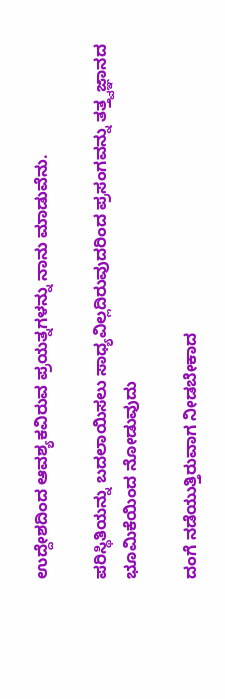ಉದ್ದೇಶದಿಂದ ಆವಶ್ಯಕವಿರುವ ಪ್ರಯತ್ನಗಳನ್ನು ನಾನು ಮಾಡುವೆನು.

ಪರಿಸ್ಥಿತಿಯನ್ನು ಬದಲಾಯಿಸಲು ಸಾಧ್ಯವಿಲ್ಲದಿರುವುದರಿಂದ ಪ್ರಸಂಗವನ್ನು ತತ್ತ್ವಜ್ಞಾನದ ಭೂಮಿಕೆಯಿಂದ ನೋಡುವುದು

ದಂಗೆ ನಡೆಯುತ್ತಿರುವಾಗ ನೀಡಬೇಕಾದ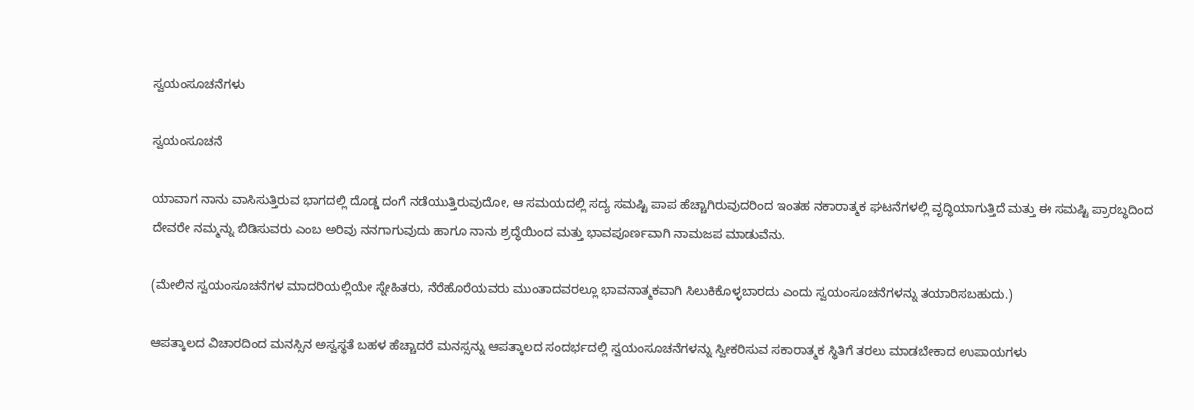ಸ್ವಯಂಸೂಚನೆಗಳು

ಸ್ವಯಂಸೂಚನೆ

ಯಾವಾಗ ನಾನು ವಾಸಿಸುತ್ತಿರುವ ಭಾಗದಲ್ಲಿ ದೊಡ್ಡ ದಂಗೆ ನಡೆಯುತ್ತಿರುವುದೋ, ಆ ಸಮಯದಲ್ಲಿ ಸದ್ಯ ಸಮಷ್ಟಿ ಪಾಪ ಹೆಚ್ಚಾಗಿರುವುದರಿಂದ ಇಂತಹ ನಕಾರಾತ್ಮಕ ಘಟನೆಗಳಲ್ಲಿ ವೃದ್ಧಿಯಾಗುತ್ತಿದೆ ಮತ್ತು ಈ ಸಮಷ್ಟಿ ಪ್ರಾರಬ್ಧದಿಂದ ದೇವರೇ ನಮ್ಮನ್ನು ಬಿಡಿಸುವರು ಎಂಬ ಅರಿವು ನನಗಾಗುವುದು ಹಾಗೂ ನಾನು ಶ್ರದ್ಧೆಯಿಂದ ಮತ್ತು ಭಾವಪೂರ್ಣವಾಗಿ ನಾಮಜಪ ಮಾಡುವೆನು.

(ಮೇಲಿನ ಸ್ವಯಂಸೂಚನೆಗಳ ಮಾದರಿಯಲ್ಲಿಯೇ ಸ್ನೇಹಿತರು, ನೆರೆಹೊರೆಯವರು ಮುಂತಾದವರಲ್ಲೂ ಭಾವನಾತ್ಮಕವಾಗಿ ಸಿಲುಕಿಕೊಳ್ಳಬಾರದು ಎಂದು ಸ್ವಯಂಸೂಚನೆಗಳನ್ನು ತಯಾರಿಸಬಹುದು.)

ಆಪತ್ಕಾಲದ ವಿಚಾರದಿಂದ ಮನಸ್ಸಿನ ಅಸ್ವಸ್ಥತೆ ಬಹಳ ಹೆಚ್ಚಾದರೆ ಮನಸ್ಸನ್ನು ಆಪತ್ಕಾಲದ ಸಂದರ್ಭದಲ್ಲಿ ಸ್ವಯಂಸೂಚನೆಗಳನ್ನು ಸ್ವೀಕರಿಸುವ ಸಕಾರಾತ್ಮಕ ಸ್ಥಿತಿಗೆ ತರಲು ಮಾಡಬೇಕಾದ ಉಪಾಯಗಳು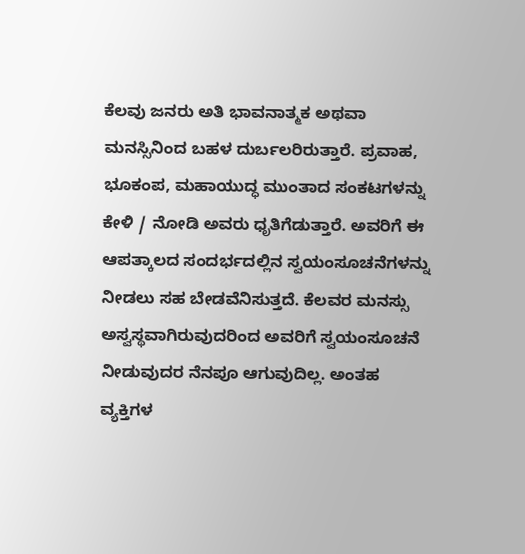ಕೆಲವು ಜನರು ಅತಿ ಭಾವನಾತ್ಮಕ ಅಥವಾ ಮನಸ್ಸಿನಿಂದ ಬಹಳ ದುರ್ಬಲರಿರುತ್ತಾರೆ. ಪ್ರವಾಹ, ಭೂಕಂಪ, ಮಹಾಯುದ್ಧ ಮುಂತಾದ ಸಂಕಟಗಳನ್ನು ಕೇಳಿ / ನೋಡಿ ಅವರು ಧೃತಿಗೆಡುತ್ತಾರೆ. ಅವರಿಗೆ ಈ ಆಪತ್ಕಾಲದ ಸಂದರ್ಭದಲ್ಲಿನ ಸ್ವಯಂಸೂಚನೆಗಳನ್ನು ನೀಡಲು ಸಹ ಬೇಡವೆನಿಸುತ್ತದೆ. ಕೆಲವರ ಮನಸ್ಸು ಅಸ್ವಸ್ಥವಾಗಿರುವುದರಿಂದ ಅವರಿಗೆ ಸ್ವಯಂಸೂಚನೆ ನೀಡುವುದರ ನೆನಪೂ ಆಗುವುದಿಲ್ಲ. ಅಂತಹ ವ್ಯಕ್ತಿಗಳ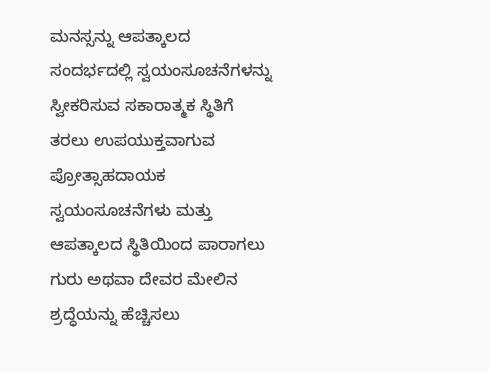ಮನಸ್ಸನ್ನು ಆಪತ್ಕಾಲದ ಸಂದರ್ಭದಲ್ಲಿ ಸ್ವಯಂಸೂಚನೆಗಳನ್ನು ಸ್ವೀಕರಿಸುವ ಸಕಾರಾತ್ಮಕ ಸ್ಥಿತಿಗೆ ತರಲು ಉಪಯುಕ್ತವಾಗುವ ಪ್ರೋತ್ಸಾಹದಾಯಕ ಸ್ವಯಂಸೂಚನೆಗಳು ಮತ್ತು ಆಪತ್ಕಾಲದ ಸ್ಥಿತಿಯಿಂದ ಪಾರಾಗಲು ಗುರು ಅಥವಾ ದೇವರ ಮೇಲಿನ ಶ್ರದ್ಧೆಯನ್ನು ಹೆಚ್ಚಿಸಲು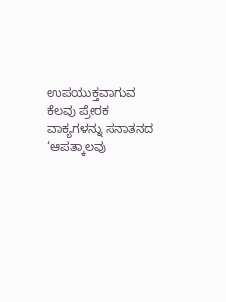ಉಪಯುಕ್ತವಾಗುವ ಕೆಲವು ಪ್ರೇರಕ ವಾಕ್ಯಗಳನ್ನು ಸನಾತನದ ‘ಆಪತ್ಕಾಲವು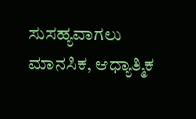ಸುಸಹ್ಯವಾಗಲು ಮಾನಸಿಕ, ಆಧ್ಯಾತ್ಮಿಕ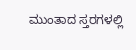ಮುಂತಾದ ಸ್ತರಗಳಲ್ಲಿ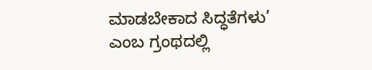ಮಾಡಬೇಕಾದ ಸಿದ್ಧತೆಗಳು’ ಎಂಬ ಗ್ರಂಥದಲ್ಲಿ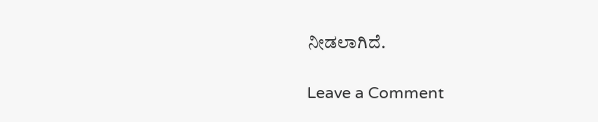ನೀಡಲಾಗಿದೆ.

Leave a Comment